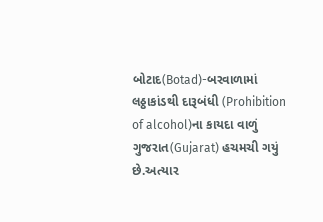બોટાદ(Botad)-બરવાળામાં લઠ્ઠાકાંડથી દારૂબંધી (Prohibition of alcohol)ના કાયદા વાળું ગુજરાત(Gujarat) હચમચી ગયું છે.અત્યાર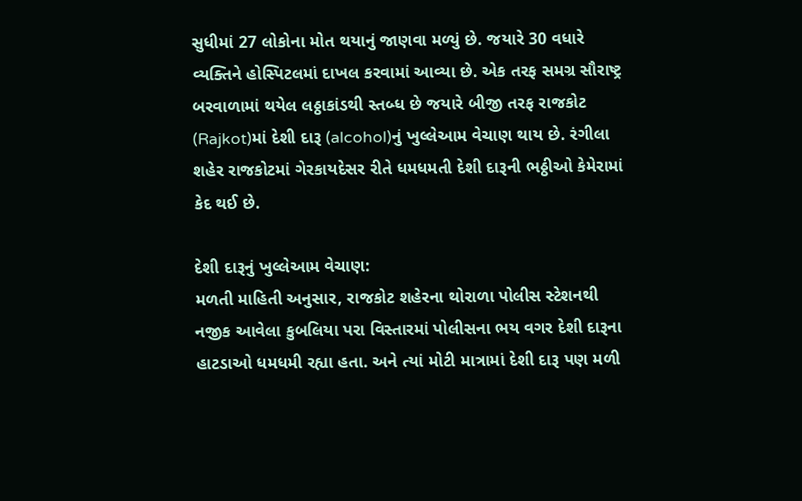સુધીમાં 27 લોકોના મોત થયાનું જાણવા મળ્યું છે. જયારે 30 વધારે વ્યક્તિને હોસ્પિટલમાં દાખલ કરવામાં આવ્યા છે. એક તરફ સમગ્ર સૌરાષ્ટ્ર બરવાળામાં થયેલ લઠ્ઠાકાંડથી સ્તબ્ધ છે જયારે બીજી તરફ રાજકોટ (Rajkot)માં દેશી દારૂ (alcohol)નું ખુલ્લેઆમ વેચાણ થાય છે. રંગીલા શહેર રાજકોટમાં ગેરકાયદેસર રીતે ધમધમતી દેશી દારૂની ભઠ્ઠીઓ કેમેરામાં કેદ થઈ છે.

દેશી દારૂનું ખુલ્લેઆમ વેચાણ:
મળતી માહિતી અનુસાર, રાજકોટ શહેરના થોરાળા પોલીસ સ્ટેશનથી નજીક આવેલા કુબલિયા પરા વિસ્તારમાં પોલીસના ભય વગર દેશી દારૂના હાટડાઓ ધમધમી રહ્યા હતા. અને ત્યાં મોટી માત્રામાં દેશી દારૂ પણ મળી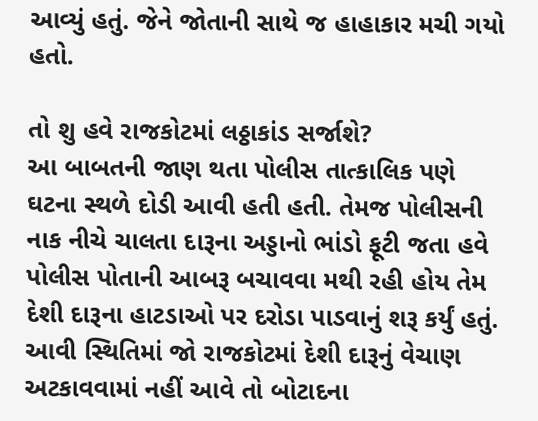આવ્યું હતું. જેને જોતાની સાથે જ હાહાકાર મચી ગયો હતો.

તો શુ હવે રાજકોટમાં લઠ્ઠાકાંડ સર્જાશે?
આ બાબતની જાણ થતા પોલીસ તાત્કાલિક પણે ઘટના સ્થળે દોડી આવી હતી હતી. તેમજ પોલીસની નાક નીચે ચાલતા દારૂના અડ્ડાનો ભાંડો ફૂટી જતા હવે પોલીસ પોતાની આબરૂ બચાવવા મથી રહી હોય તેમ દેશી દારૂના હાટડાઓ પર દરોડા પાડવાનું શરૂ કર્યું હતું. આવી સ્થિતિમાં જો રાજકોટમાં દેશી દારૂનું વેચાણ અટકાવવામાં નહીં આવે તો બોટાદના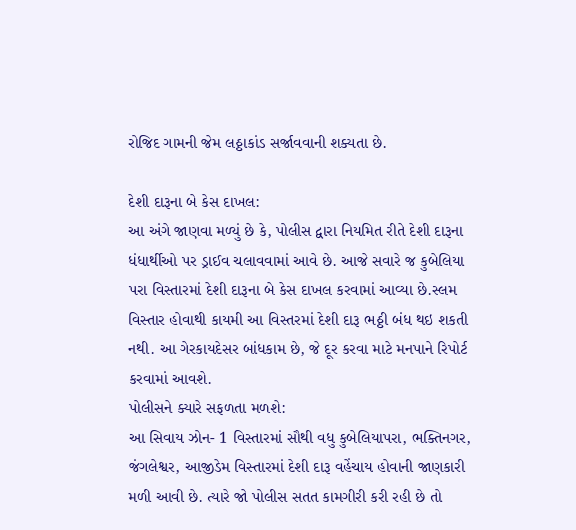રોજિદ ગામની જેમ લઠ્ઠાકાંડ સર્જાવવાની શક્યતા છે.

દેશી દારૂના બે કેસ દાખલ:
આ અંગે જાણવા મળ્યું છે કે, પોલીસ દ્વારા નિયમિત રીતે દેશી દારૂના ધંધાર્થીઓ પર ડ્રાઈવ ચલાવવામાં આવે છે. આજે સવારે જ કુબેલિયા પરા વિસ્તારમાં દેશી દારૂના બે કેસ દાખલ કરવામાં આવ્યા છે.સ્લમ વિસ્તાર હોવાથી કાયમી આ વિસ્તરમાં દેશી દારૂ ભઠ્ઠી બંધ થઇ શકતી નથી. આ ગેરકાયદેસર બાંધકામ છે, જે દૂર કરવા માટે મનપાને રિપોર્ટ કરવામાં આવશે.
પોલીસને ક્યારે સફળતા મળશે:
આ સિવાય ઝોન- 1 વિસ્તારમાં સૌથી વધુ કુબેલિયાપરા, ભક્તિનગર, જંગલેશ્વર, આજીડેમ વિસ્તારમાં દેશી દારૂ વહેંચાય હોવાની જાણકારી મળી આવી છે. ત્યારે જો પોલીસ સતત કામગીરી કરી રહી છે તો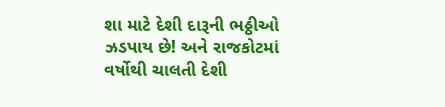શા માટે દેશી દારૂની ભઠ્ઠીઓ ઝડપાય છે! અને રાજકોટમાં વર્ષોથી ચાલતી દેશી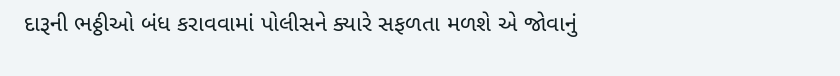દારૂની ભઠ્ઠીઓ બંધ કરાવવામાં પોલીસને ક્યારે સફળતા મળશે એ જોવાનું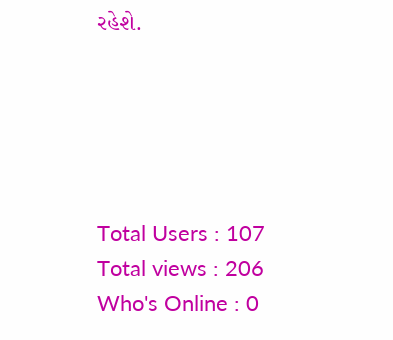રહેશે.





Total Users : 107
Total views : 206
Who's Online : 0